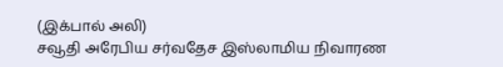(இக்பால் அலி)
சவூதி அரேபிய சர்வதேச இஸ்லாமிய நிவாரண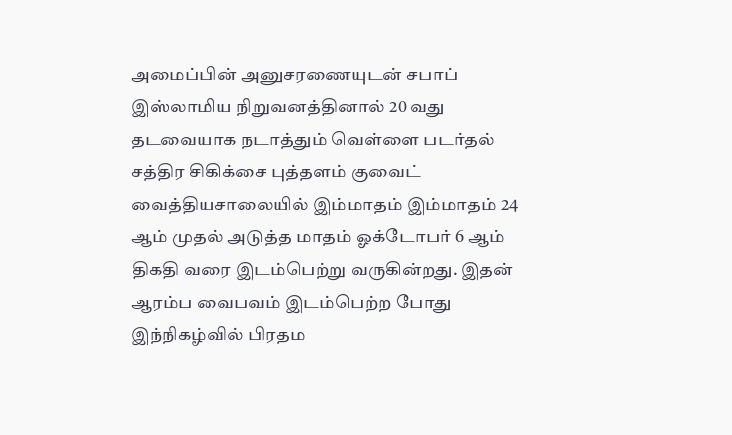அமைப்பின் அனுசரணையுடன் சபாப் இஸ்லாமிய நிறுவனத்தினால் 20 வது தடவையாக நடாத்தும் வெள்ளை படர்தல் சத்திர சிகிக்சை புத்தளம் குவைட் வைத்தியசாலையில் இம்மாதம் இம்மாதம் 24 ஆம் முதல் அடுத்த மாதம் ஓக்டோபர் 6 ஆம் திகதி வரை இடம்பெற்று வருகின்றது. இதன் ஆரம்ப வைபவம் இடம்பெற்ற போது இந்நிகழ்வில் பிரதம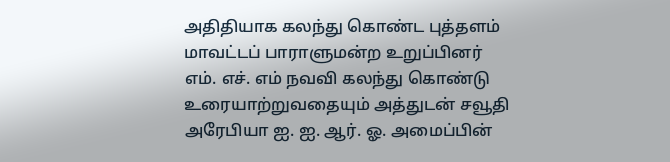அதிதியாக கலந்து கொண்ட புத்தளம் மாவட்டப் பாராளுமன்ற உறுப்பினர் எம். எச். எம் நவவி கலந்து கொண்டு உரையாற்றுவதையும் அத்துடன் சவூதி அரேபியா ஐ. ஐ. ஆர். ஓ. அமைப்பின்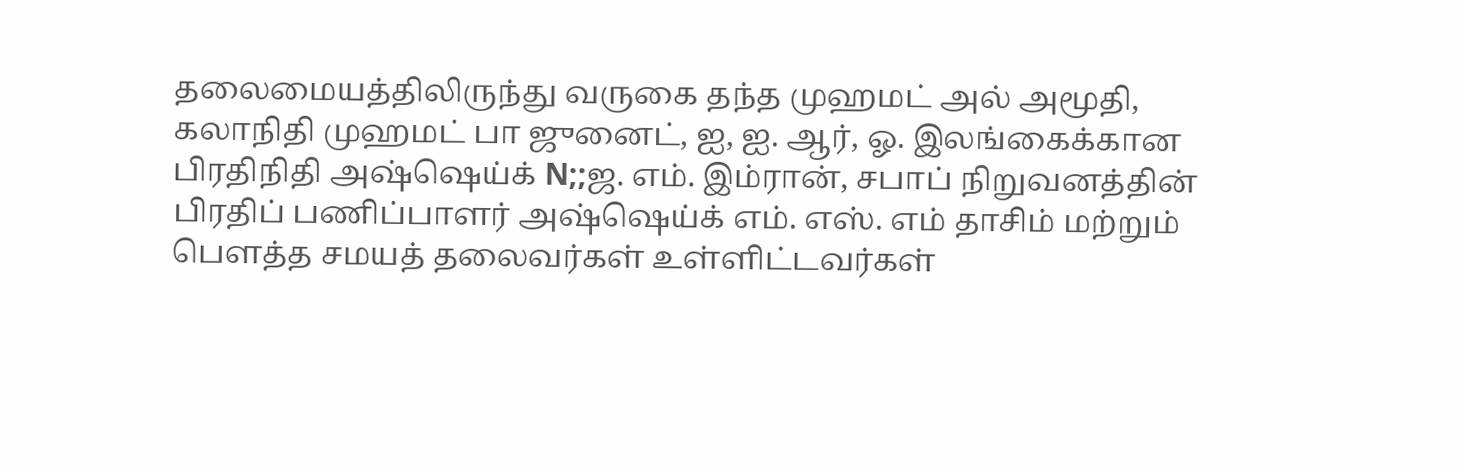தலைமையத்திலிருந்து வருகை தந்த முஹமட் அல் அமூதி, கலாநிதி முஹமட் பா ஜுனைட், ஐ, ஐ. ஆர், ஓ. இலங்கைக்கான பிரதிநிதி அஷ்ஷெய்க் N;;ஜ. எம். இம்ரான், சபாப் நிறுவனத்தின் பிரதிப் பணிப்பாளர் அஷ்ஷெய்க் எம். எஸ். எம் தாசிம் மற்றும் பௌத்த சமயத் தலைவர்கள் உள்ளிட்டவர்கள்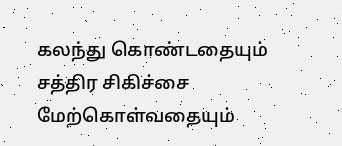கலந்து கொண்டதையும் சத்திர சிகிச்சை மேற்கொள்வதையும்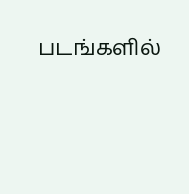படங்களில்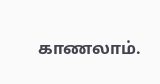காணலாம்.